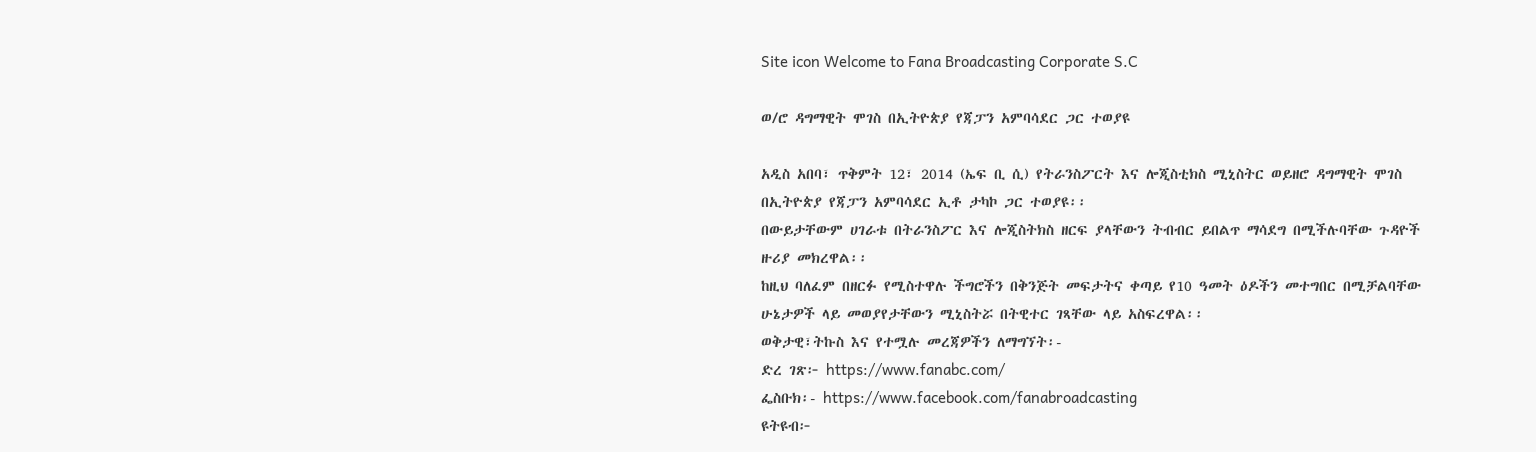Site icon Welcome to Fana Broadcasting Corporate S.C

ወ/ሮ ዳግማዊት ሞገስ በኢትዮጵያ የጃፓን አምባሳደር ጋር ተወያዩ

አዲስ አበባ፣ ጥቅምት 12፣ 2014 (ኤፍ ቢ ሲ) የትራንስፖርት እና ሎጂስቲክስ ሚኒስትር ወይዘሮ ዳግማዊት ሞገስ በኢትዮጵያ የጃፓን አምባሳደር ኢቶ ታካኮ ጋር ተወያዩ፡፡
በውይታቸውም ሀገራቱ በትራንስፖር እና ሎጂስትክስ ዘርፍ ያላቸውን ትብብር ይበልጥ ማሳደግ በሚችሉባቸው ጉዳዮች ዙሪያ መክረዋል፡፡
ከዚህ ባለፈም በዘርፉ የሚስተዋሉ ችግሮችን በቅንጅት መፍታትና ቀጣይ የ10 ዓመት ዕዶችን መተግበር በሚቻልባቸው ሁኔታዎች ላይ መወያየታቸውን ሚኒስትሯ በትዊተር ገጻቸው ላይ አስፍረዋል፡፡
ወቅታዊ፣ትኩስ እና የተሟሉ መረጃዎችን ለማግኘት፡-
ድረ ገጽ፦ https://www.fanabc.com/
ፌስቡክ፡- https://www.facebook.com/fanabroadcasting
ዩትዩብ፦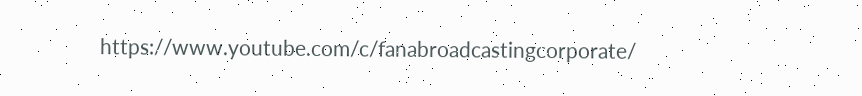https://www.youtube.com/c/fanabroadcastingcorporate/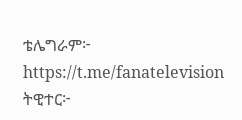ቴሌግራም፦ https://t.me/fanatelevision
ትዊተር፦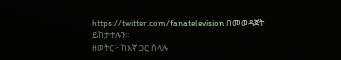https://twitter.com/fanatelevision በመወዳጀት ይከታተሉን፡፡
ዘወትር፦ ከእኛ ጋር ስላሉ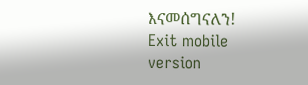እናመሰግናለን!
Exit mobile version